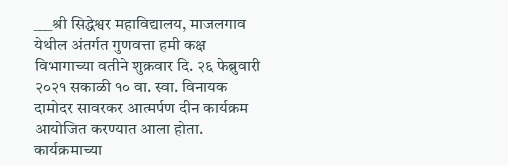___श्री सिद्धेश्वर महाविद्यालय, माजलगाव येथील अंतर्गत गुणवत्ता हमी कक्ष विभागाच्या वतीने शुक्रवार दि. २६ फेब्रुवारी २०२१ सकाळी १० वा. स्वा. विनायक दामोदर सावरकर आत्मर्पण दीन कार्यक्रम आयोजित करण्यात आला होता.
कार्यक्रमाच्या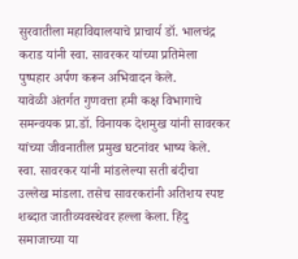सुरवातीला महाविद्यालयाचे प्राचार्य डॉ. भालचंद्र कराड यांनी स्वा. सावरकर यांच्या प्रतिमेला पुष्पहार अर्पण करून अभिवादन केले.
यावेळी अंतर्गत गुणवत्ता हमी कक्ष विभागाचे समन्वयक प्रा.डॉ. विनायक देशमुख यांनी सावरकर यांच्या जीवनातील प्रमुख घटनांवर भाष्य केले.
स्वा. सावरकर यांनी मांडलेल्या सती बंदीचा उल्लेख मांडला. तसेच सावरकरांनी अतिशय स्पष्ट शब्दात जातीव्यवस्थेवर हल्ला केला. हिंदु समाजाच्या या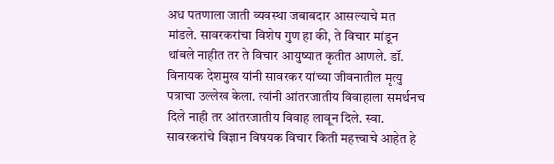अध पतणाला जाती व्यवस्था जबाबदार आसल्याचे मत मांडले. सावरकरांचा विशेष गुण हा की, ते विचार मांडून थांबले नाहीत तर ते विचार आयुष्यात कृतीत आणले. डॉ. विनायक देशमुख यांनी सावरकर यांच्या जीवनातील मृत्यु पत्राचा उल्लेख केला. त्यांनी आंतरजातीय विवाहाला समर्थनच दिले नाही तर आंतरजातीय विवाह लावून दिले. स्वा. सावरकरांचे विज्ञान विषयक विचार किती महत्त्वाचे आहेत हे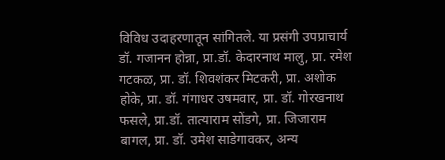विविध उदाहरणातून सांगितले. या प्रसंगी उपप्राचार्य डॉ. गजानन होन्ना, प्रा.डॉ. केदारनाथ मालु, प्रा. रमेश गटकळ, प्रा. डॉ. शिवशंकर मिटकरी, प्रा. अशोक होके, प्रा. डॉ. गंगाधर उषमवार, प्रा. डॉ. गोरखनाथ फसले, प्रा.डॉ. तात्याराम सोंडगे, प्रा. जिजाराम बागल, प्रा. डॉ. उमेश साडेगावकर, अन्य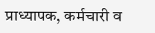प्राध्यापक, कर्मचारी व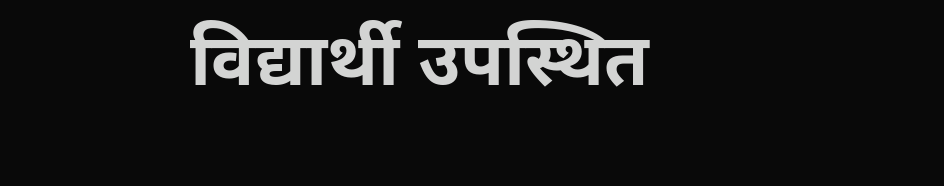विद्यार्थी उपस्थित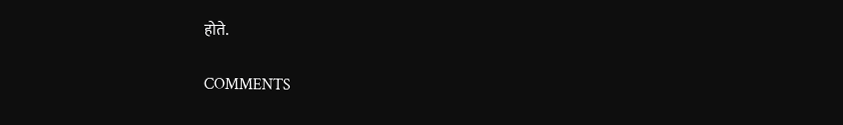होते.

COMMENTS